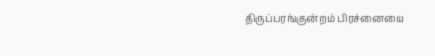திருப்பரங்குன்றம் பிரச்னையை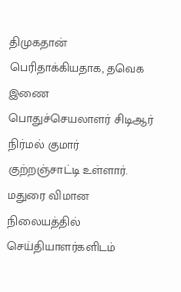திமுகதான் பெரிதாக்கியதாக, தவெக இணை பொதுச்செயலாளர் சிடிஆர் நிர்மல் குமார் குற்றஞ்சாட்டி உள்ளார்.
மதுரை விமான நிலையத்தில் செய்தியாளர்களிடம்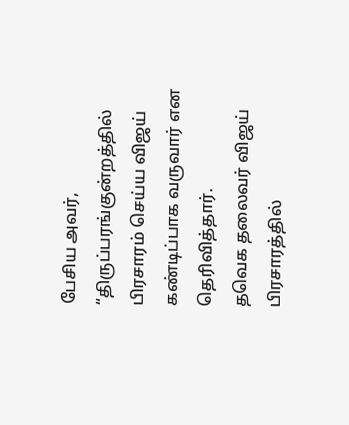பேசிய அவர், “திருப்பரங்குன்றத்தில் பிரசாரம் செய்ய விஜய் கண்டிப்பாக வருவார் என தெரிவித்தார்.
தவெக தலைவர் விஜய் பிரசாரத்தில்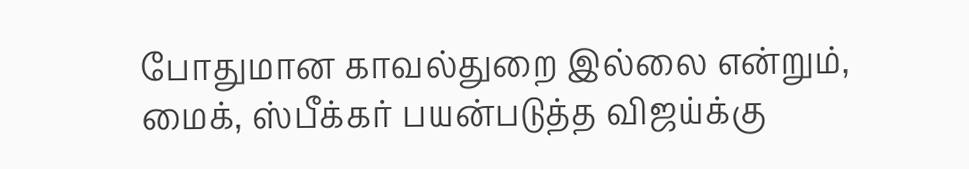போதுமான காவல்துறை இல்லை என்றும், மைக், ஸ்பீக்கர் பயன்படுத்த விஜய்க்கு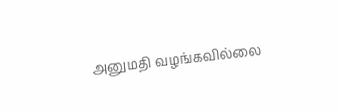அனுமதி வழங்கவில்லை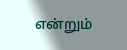என்றும்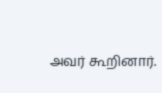அவர் கூறினார்.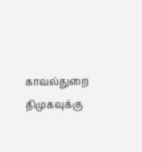காவல்துறை திமுகவுக்கு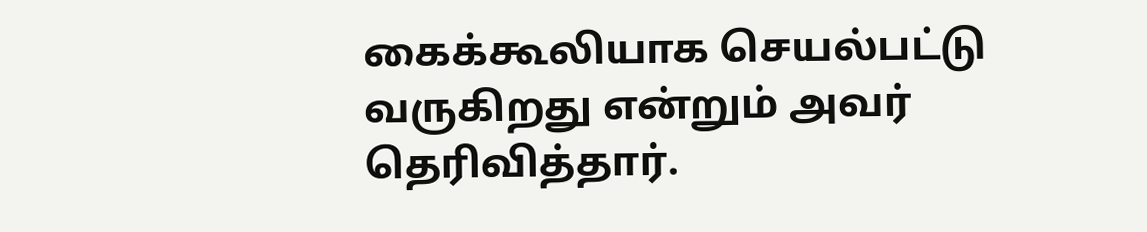கைக்கூலியாக செயல்பட்டு வருகிறது என்றும் அவர் தெரிவித்தார்.